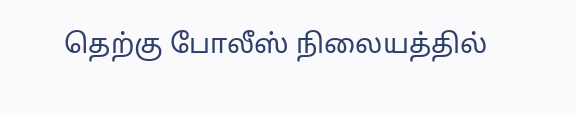தெற்கு போலீஸ் நிலையத்தில்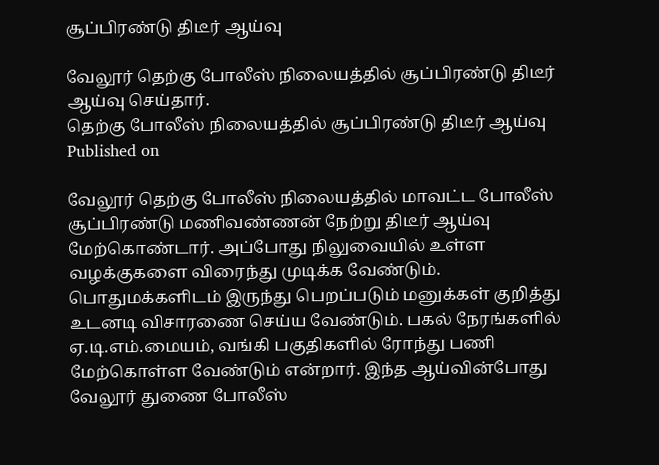சூப்பிரண்டு திடீர் ஆய்வு

வேலூர் தெற்கு போலீஸ் நிலையத்தில் சூப்பிரண்டு திடீர் ஆய்வு செய்தார்.
தெற்கு போலீஸ் நிலையத்தில் சூப்பிரண்டு திடீர் ஆய்வு
Published on

வேலூர் தெற்கு போலீஸ் நிலையத்தில் மாவட்ட போலீஸ் சூப்பிரண்டு மணிவண்ணன் நேற்று திடீர் ஆய்வு மேற்கொண்டார். அப்போது நிலுவையில் உள்ள வழக்குகளை விரைந்து முடிக்க வேண்டும். பொதுமக்களிடம் இருந்து பெறப்படும் மனுக்கள் குறித்து உடனடி விசாரணை செய்ய வேண்டும். பகல் நேரங்களில் ஏ.டி.எம்.மையம், வங்கி பகுதிகளில் ரோந்து பணி மேற்கொள்ள வேண்டும் என்றார். இந்த ஆய்வின்போது வேலூர் துணை போலீஸ்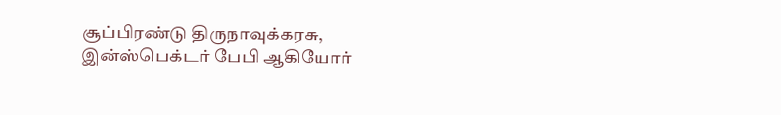சூப்பிரண்டு திருநாவுக்கரசு, இன்ஸ்பெக்டர் பேபி ஆகியோர்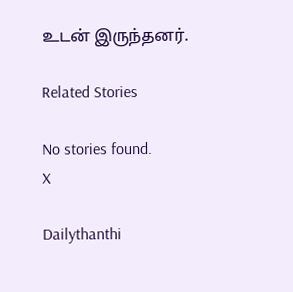உடன் இருந்தனர்.

Related Stories

No stories found.
X

Dailythanthi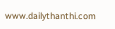www.dailythanthi.com